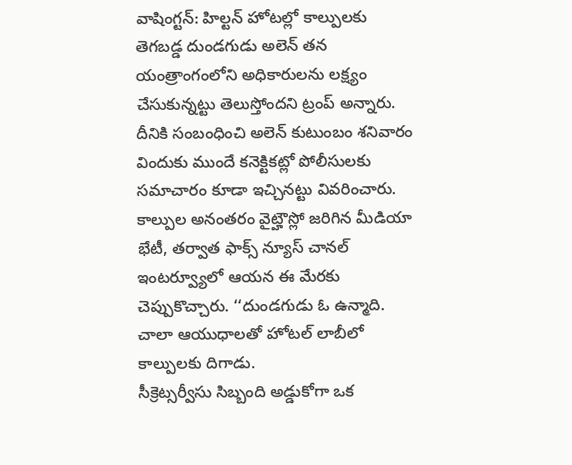వాషింగ్టన్: హిల్టన్ హోటల్లో కాల్పులకు తెగబడ్డ దుండగుడు అలెన్ తన యంత్రాంగంలోని అధికారులను లక్ష్యం చేసుకున్నట్టు తెలుస్తోందని ట్రంప్ అన్నారు. దీనికి సంబంధించి అలెన్ కుటుంబం శనివారం విందుకు ముందే కనెక్టికట్లో పోలీసులకు సమాచారం కూడా ఇచ్చినట్టు వివరించారు. కాల్పుల అనంతరం వైట్హౌస్లో జరిగిన మీడియా భేటీ, తర్వాత ఫాక్స్ న్యూస్ చానల్ ఇంటర్వ్యూలో ఆయన ఈ మేరకు చెప్పుకొచ్చారు. ‘‘దుండగుడు ఓ ఉన్మాది. చాలా ఆయుధాలతో హోటల్ లాబీలో కాల్పులకు దిగాడు.
సీక్రెట్సర్వీసు సిబ్బంది అడ్డుకోగా ఒక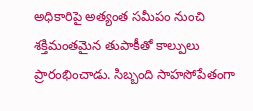అధికారిపై అత్యంత సమీపం నుంచి శక్తిమంతమైన తుపాకీతో కాల్పులు ప్రారంభించాడు. సిబ్బంది సాహసోపేతంగా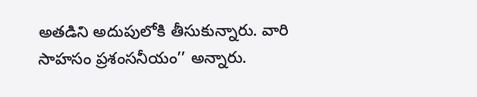అతడిని అదుపులోకి తీసుకున్నారు. వారి సాహసం ప్రశంసనీయం’’ అన్నారు.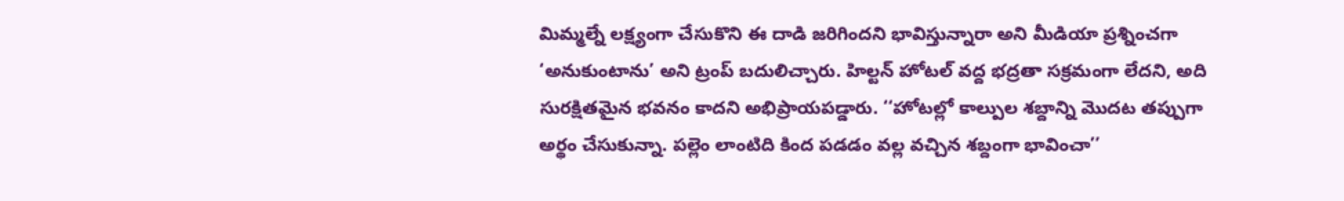మిమ్మల్నే లక్ష్యంగా చేసుకొని ఈ దాడి జరిగిందని భావిస్తున్నారా అని మీడియా ప్రశ్నించగా ‘అనుకుంటాను’ అని ట్రంప్ బదులిచ్చారు. హిల్టన్ హోటల్ వద్ద భద్రతా సక్రమంగా లేదని, అది సురక్షితమైన భవనం కాదని అభిప్రాయపడ్డారు. ‘‘హోటల్లో కాల్పుల శబ్దాన్ని మొదట తప్పుగా అర్థం చేసుకున్నా. పల్లెం లాంటిది కింద పడడం వల్ల వచ్చిన శబ్దంగా భావించా’’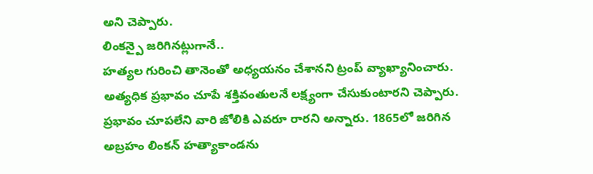అని చెప్పారు.
లింకన్పై జరిగినట్లుగానే..
హత్యల గురించి తానెంతో అధ్యయనం చేశానని ట్రంప్ వ్యాఖ్యానించారు. అత్యధిక ప్రభావం చూపే శక్తివంతులనే లక్ష్యంగా చేసుకుంటారని చెప్పారు. ప్రభావం చూపలేని వారి జోలికి ఎవరూ రారని అన్నారు. 1865లో జరిగిన అబ్రహం లింకన్ హత్యాకాండను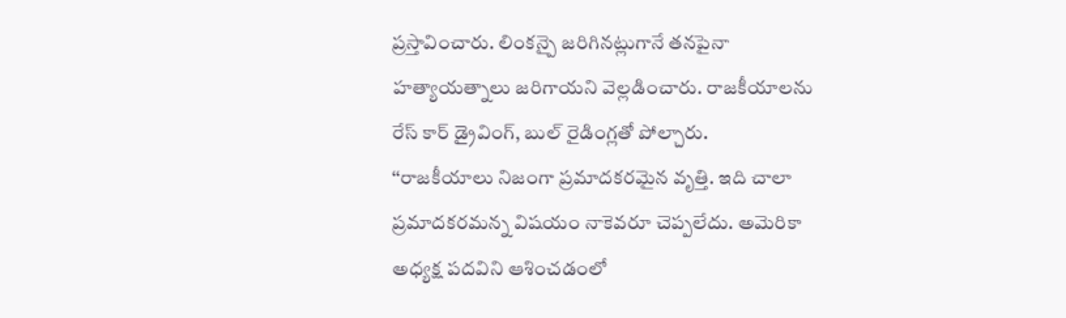ప్రస్తావించారు. లింకన్పై జరిగినట్లుగానే తనపైనా హత్యాయత్నాలు జరిగాయని వెల్లడించారు. రాజకీయాలను రేస్ కార్ డ్రైవింగ్, బుల్ రైడింగ్లతో పోల్చారు.
‘‘రాజకీయాలు నిజంగా ప్రమాదకరమైన వృత్తి. ఇది చాలా ప్రమాదకరమన్న విషయం నాకెవరూ చెప్పలేదు. అమెరికా అధ్యక్ష పదవిని ఆశించడంలో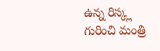ఉన్న రిస్క్ల గురించి మంత్రి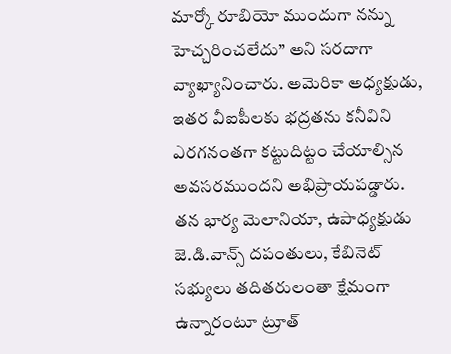మార్కో రూబియో ముందుగా నన్ను హెచ్చరించలేదు’’ అని సరదాగా వ్యాఖ్యానించారు. అమెరికా అధ్యక్షుడు, ఇతర వీఐపీలకు భద్రతను కనీవిని ఎరగనంతగా కట్టుదిట్టం చేయాల్సిన అవసరముందని అభిప్రాయపడ్డారు. తన భార్య మెలానియా, ఉపాధ్యక్షుడు జె.డి.వాన్స్ దపంతులు, కేబినెట్ సభ్యులు తదితరులంతా క్షేమంగా ఉన్నారంటూ ట్రూత్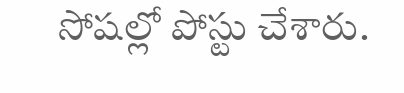సోషల్లో పోస్టు చేశారు.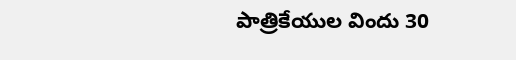పాత్రికేయుల విందు 30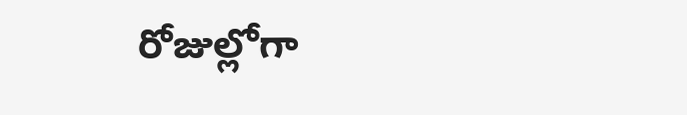రోజుల్లోగా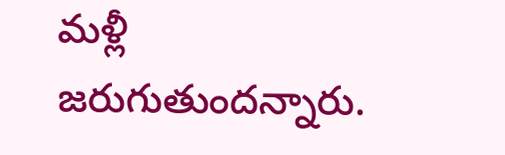మళ్లీ జరుగుతుందన్నారు.